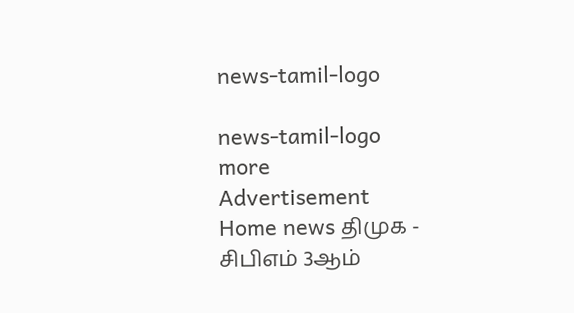news-tamil-logo

news-tamil-logo
more
Advertisement
Home news திமுக - சிபிஎம் 3ஆம்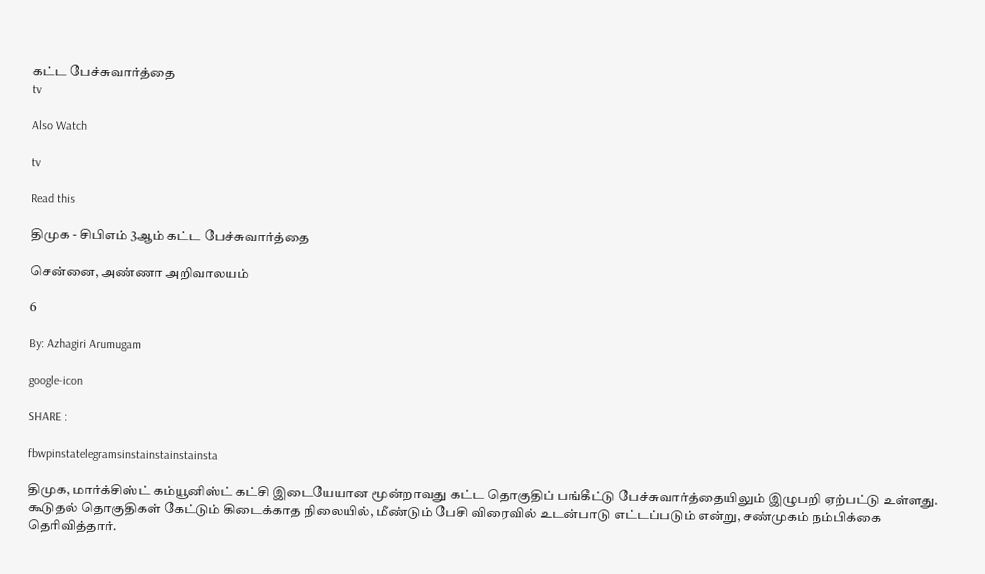கட்ட பேச்சுவார்த்தை
tv

Also Watch

tv

Read this

திமுக - சிபிஎம் 3ஆம் கட்ட பேச்சுவார்த்தை

சென்னை, அண்ணா அறிவாலயம்

6

By: Azhagiri Arumugam

google-icon

SHARE :

fbwpinstatelegramsinstainstainstainsta

திமுக, மார்க்சிஸ்ட் கம்யூனிஸ்ட் கட்சி இடையேயான மூன்றாவது கட்ட தொகுதிப் பங்கீட்டு பேச்சுவார்த்தையிலும் இழுபறி ஏற்பட்டு உள்ளது. கூடுதல் தொகுதிகள் கேட்டும் கிடைக்காத நிலையில், மீண்டும் பேசி விரைவில் உடன்பாடு எட்டப்படும் என்று, சண்முகம் நம்பிக்கை தெரிவித்தார்.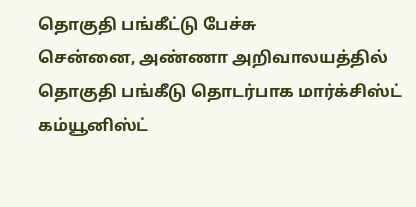தொகுதி பங்கீட்டு பேச்சு
சென்னை, அண்ணா அறிவாலயத்தில் தொகுதி பங்கீடு தொடர்பாக மார்க்சிஸ்ட் கம்யூனிஸ்ட்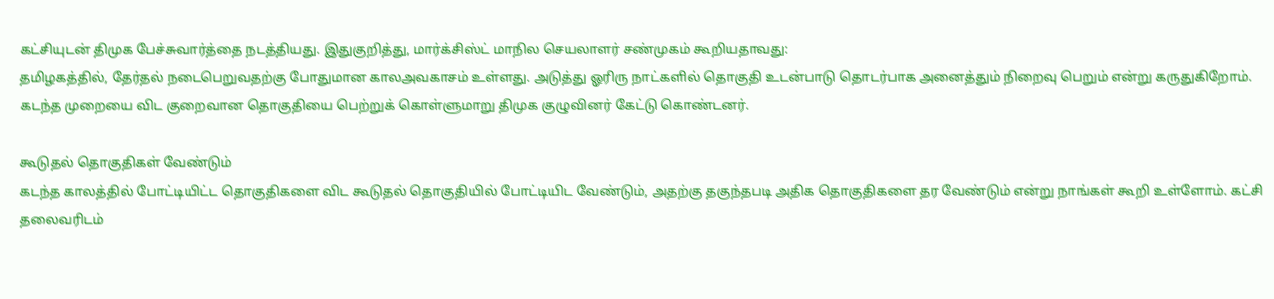கட்சியுடன் திமுக பேச்சுவார்த்தை நடத்தியது. இதுகுறித்து, மார்க்சிஸ்ட் மாநில செயலாளர் சண்முகம் கூறியதாவது:
தமிழகத்தில், தேர்தல் நடைபெறுவதற்கு போதுமான காலஅவகாசம் உள்ளது. அடுத்து ஓரிரு நாட்களில் தொகுதி உடன்பாடு தொடர்பாக அனைத்தும் நிறைவு பெறும் என்று கருதுகிறோம். கடந்த முறையை விட குறைவான தொகுதியை பெற்றுக் கொள்ளுமாறு திமுக குழுவினர் கேட்டு கொண்டனர்.

கூடுதல் தொகுதிகள் வேண்டும்
கடந்த காலத்தில் போட்டியிட்ட தொகுதிகளை விட கூடுதல் தொகுதியில் போட்டியிட வேண்டும், அதற்கு தகுந்தபடி அதிக தொகுதிகளை தர வேண்டும் என்று நாங்கள் கூறி உள்ளோம். கட்சி தலைவரிடம்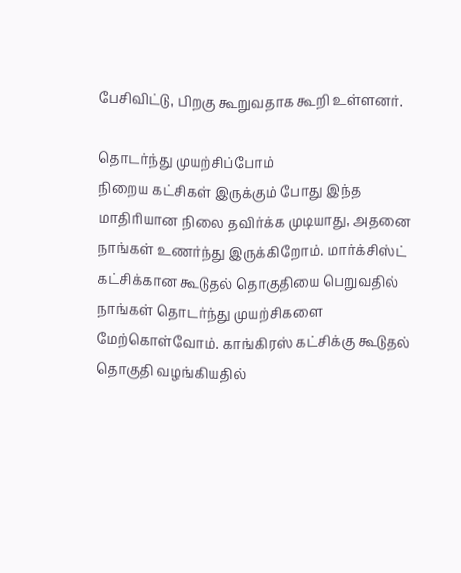பேசிவிட்டு, பிறகு கூறுவதாக கூறி உள்ளனர்.

தொடர்ந்து முயற்சிப்போம்
நிறைய கட்சிகள் இருக்கும் போது இந்த மாதிரியான நிலை தவிர்க்க முடியாது, அதனை நாங்கள் உணர்ந்து இருக்கிறோம். மார்க்சிஸ்ட் கட்சிக்கான கூடுதல் தொகுதியை பெறுவதில் நாங்கள் தொடர்ந்து முயற்சிகளை மேற்கொள்வோம். காங்கிரஸ் கட்சிக்கு கூடுதல் தொகுதி வழங்கியதில்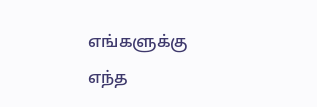எங்களுக்கு எந்த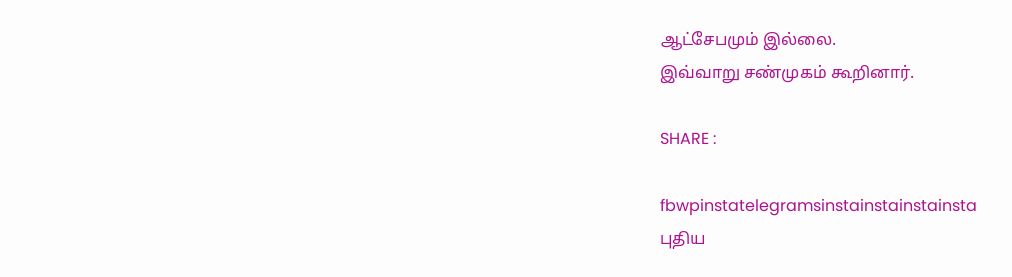ஆட்சேபமும் இல்லை.
இவ்வாறு சண்முகம் கூறினார்.

SHARE :

fbwpinstatelegramsinstainstainstainsta
புதிய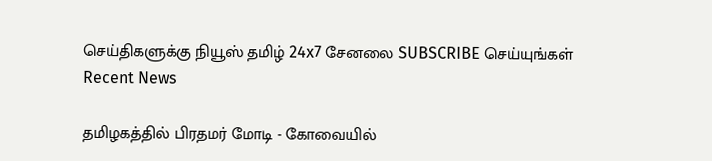செய்திகளுக்கு நியூஸ் தமிழ் 24x7 சேனலை SUBSCRIBE செய்யுங்கள்
Recent News

தமிழகத்தில் பிரதமர் மோடி - கோவையில்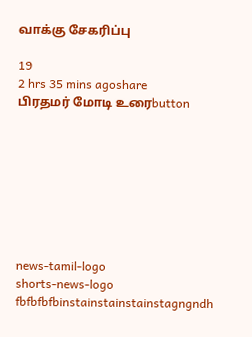வாக்கு சேகரிப்பு

19
2 hrs 35 mins agoshare
பிரதமர் மோடி உரைbutton








news-tamil-logo
shorts-news-logo
fbfbfbfbinstainstainstainstagngndh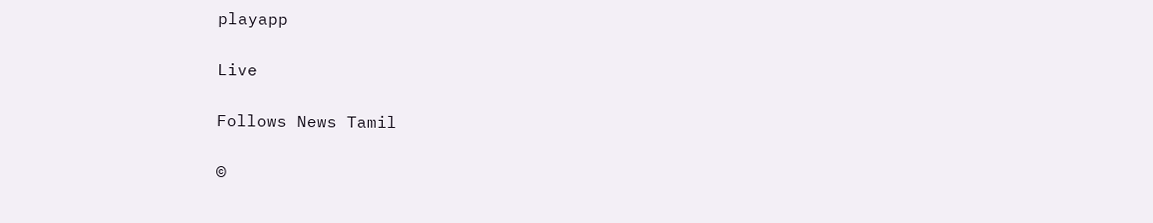playapp

Live

Follows News Tamil

©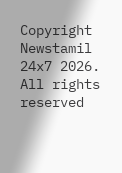Copyright Newstamil 24x7 2026. All rights reserved